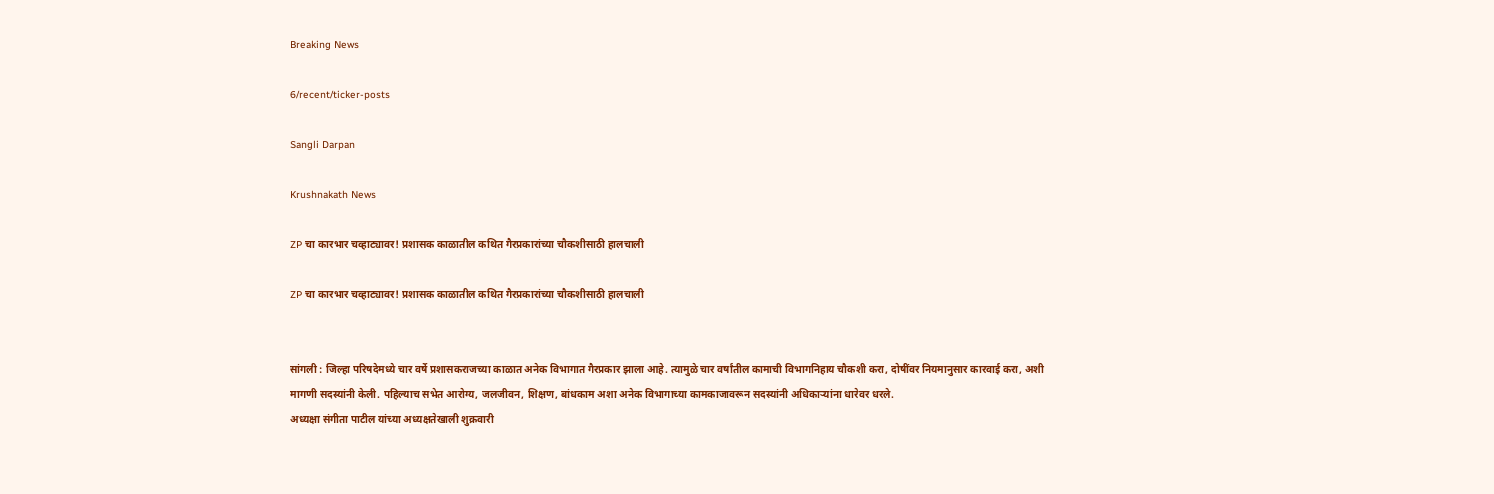Breaking News

6/recent/ticker-posts

Sangli Darpan

Krushnakath News

ZP चा कारभार चव्हाट्यावर! प्रशासक काळातील कथित गैरप्रकारांच्या चौकशीसाठी हालचाली

ZP चा कारभार चव्हाट्यावर! प्रशासक काळातील कथित गैरप्रकारांच्या चौकशीसाठी हालचाली


सांगली : जिल्हा परिषदेमध्ये चार वर्षे प्रशासकराजच्या काळात अनेक विभागात गैरप्रकार झाला आहे. त्यामुळे चार वर्षांतील कामाची विभागनिहाय चौकशी करा, दोषींवर नियमानुसार कारवाई करा, अशी मागणी सदस्यांनी केली. पहिल्याच सभेत आरोग्य, जलजीवन, शिक्षण, बांधकाम अशा अनेक विभागाच्या कामकाजावरून सदस्यांनी अधिकाऱ्यांना धारेवर धरले.
अध्यक्षा संगीता पाटील यांच्या अध्यक्षतेखाली शुक्रवारी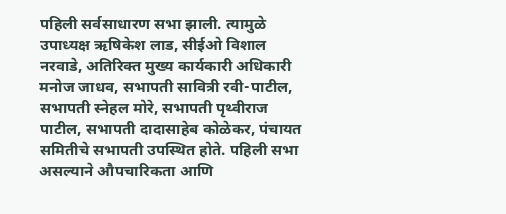पहिली सर्वसाधारण सभा झाली. त्यामुळे उपाध्यक्ष ऋषिकेश लाड, सीईओ विशाल नरवाडे, अतिरिक्त मुख्य कार्यकारी अधिकारी मनोज जाधव, सभापती सावित्री रवी-पाटील, सभापती स्नेहल मोरे, सभापती पृथ्वीराज पाटील, सभापती दादासाहेब कोळेकर, पंचायत समितीचे सभापती उपस्थित होते. पहिली सभा असल्याने औपचारिकता आणि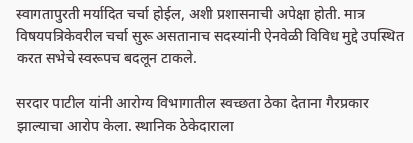स्वागतापुरती मर्यादित चर्चा होईल, अशी प्रशासनाची अपेक्षा होती. मात्र विषयपत्रिकेवरील चर्चा सुरू असतानाच सदस्यांनी ऐनवेळी विविध मुद्दे उपस्थित करत सभेचे स्वरूपच बदलून टाकले.

सरदार पाटील यांनी आरोग्य विभागातील स्वच्छता ठेका देताना गैरप्रकार झाल्याचा आरोप केला. स्थानिक ठेकेदाराला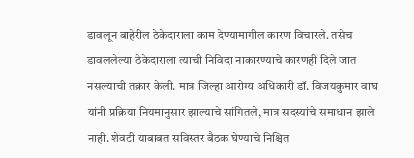डावलून बाहेरील ठेकेदाराला काम देण्यामागील कारण विचारले. तसेच डावललेल्या ठेकेदाराला त्याची निविदा नाकारण्याचे कारणही दिले जात नसल्याची तक्रार केली. मात्र जिल्हा आरोग्य अधिकारी डॉ. विजयकुमार वाघ यांनी प्रक्रिया नियमानुसार झाल्याचे सांगितले, मात्र सदस्यांचे समाधान झाले नाही. शेवटी याबाबत सविस्तर बैठक घेण्याचे निश्चित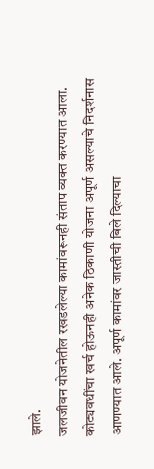झाले.
जलजीवन योजनेतील रखडलेल्या कामांवरूनही संताप व्यक्त करण्यात आला. कोट्यवधींचा खर्च होऊनही अनेक ठिकाणी योजना अपूर्ण असल्याचे निदर्शनास आणण्यात आले. अपूर्ण कामांवर जास्तीची बिले दिल्याचा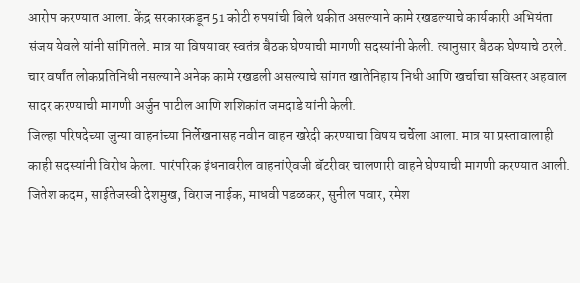आरोप करण्यात आला. केंद्र सरकारकडून 51 कोटी रुपयांची बिले थकीत असल्याने कामे रखडल्याचे कार्यकारी अभियंता संजय येवले यांनी सांगितले. मात्र या विषयावर स्वतंत्र बैठक घेण्याची मागणी सदस्यांनी केली. त्यानुसार बैठक घेण्याचे ठरले. चार वर्षांत लोकप्रतिनिधी नसल्याने अनेक कामे रखडली असल्याचे सांगत खातेनिहाय निधी आणि खर्चाचा सविस्तर अहवाल सादर करण्याची मागणी अर्जुन पाटील आणि शशिकांत जमदाडे यांनी केली.
जिल्हा परिषदेच्या जुन्या वाहनांच्या निर्लेखनासह नवीन वाहन खरेदी करण्याचा विषय चर्चेला आला. मात्र या प्रस्तावालाही काही सदस्यांनी विरोध केला. पारंपरिक इंधनावरील वाहनांऐवजी बॅटरीवर चालणारी वाहने घेण्याची मागणी करण्यात आली. जितेश कदम, साईतेजस्वी देशमुख, विराज नाईक, माधवी पडळकर, सुनील पवार, रमेश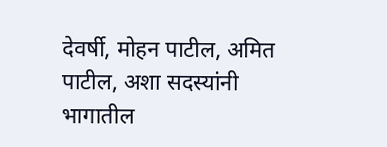देवर्षी, मोहन पाटील, अमित पाटील, अशा सदस्यांनी भागातील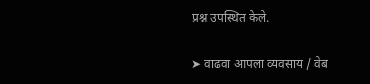प्रश्न उपस्थित केले.

➤ वाढवा आपला व्यवसाय / वेब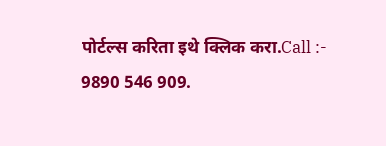पोर्टल्स करिता इथे क्लिक करा.Call :- 9890 546 909.